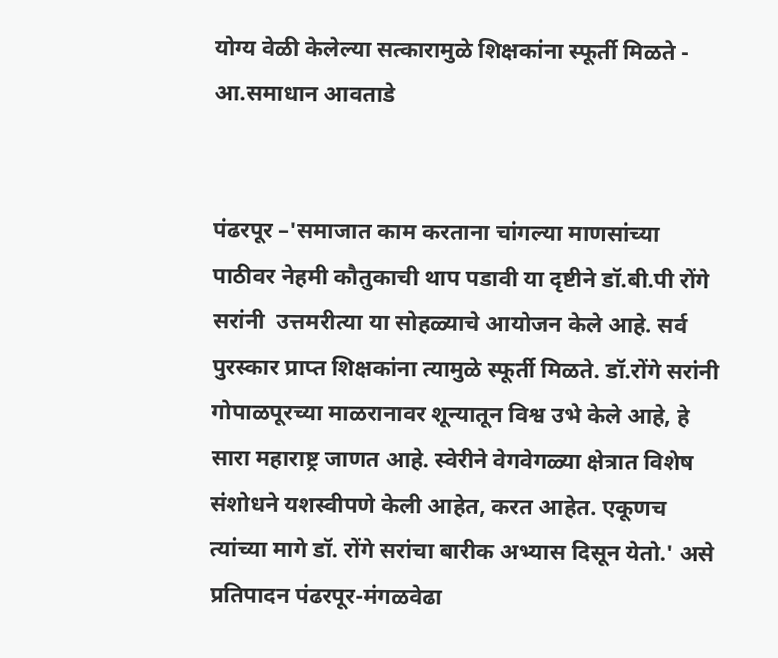योग्य वेळी केलेल्या सत्कारामुळे शिक्षकांना स्फूर्ती मिळते - आ.समाधान आवताडे


पंढरपूर –'समाजात काम करताना चांगल्या माणसांच्या पाठीवर नेहमी कौतुकाची थाप पडावी या दृष्टीने डॉ.बी.पी रोंगे सरांनी  उत्तमरीत्या या सोहळ्याचे आयोजन केले आहे. सर्व पुरस्कार प्राप्त शिक्षकांना त्यामुळे स्फूर्ती मिळते. डॉ.रोंगे सरांनी गोपाळपूरच्या माळरानावर शून्यातून विश्व उभे केले आहे, हे सारा महाराष्ट्र जाणत आहे. स्वेरीने वेगवेगळ्या क्षेत्रात विशेष संशोधने यशस्वीपणे केली आहेत, करत आहेत. एकूणच त्यांच्या मागे डॉ. रोंगे सरांचा बारीक अभ्यास दिसून येतो.' असे प्रतिपादन पंढरपूर-मंगळवेढा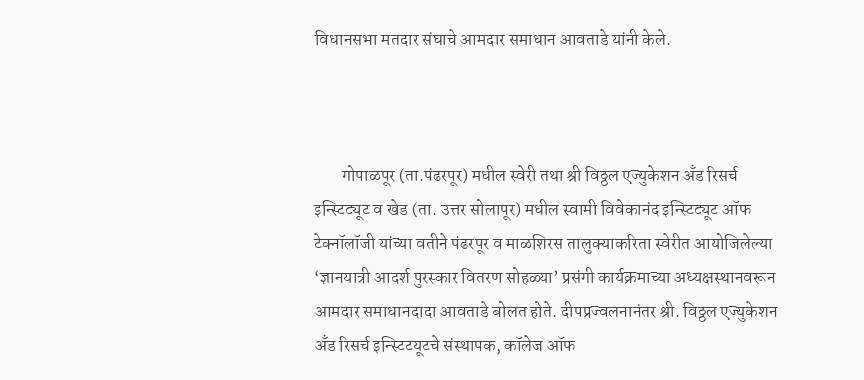विधानसभा मतदार संघाचे आमदार समाधान आवताडे यांनी केले.



        गोपाळपूर (ता.पंढरपूर) मधील स्वेरी तथा श्री विठ्ठल एज्युकेशन अँड रिसर्च इन्स्टिट्यूट व खेड (ता. उत्तर सोलापूर) मधील स्वामी विवेकानंद इन्स्टिट्यूट ऑफ टेक्नॉलॉजी यांच्या वतीने पंढरपूर व माळशिरस तालुक्याकरिता स्वेरीत आयोजिलेल्या ‘ज्ञानयात्री आदर्श पुरस्कार वितरण सोहळ्या’ प्रसंगी कार्यक्रमाच्या अध्यक्षस्थानवरून आमदार समाधानदादा आवताडे बोलत होते. दीपप्रज्वलनानंतर श्री. विठ्ठल एज्युकेशन अँड रिसर्च इन्स्टिटयूटचे संस्थापक, कॉलेज ऑफ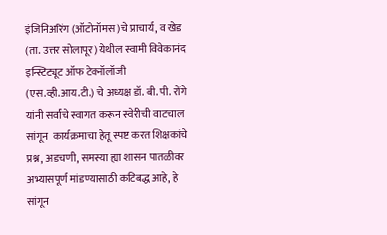इंजिनिअरिंग (ऑटोनॉमस)चे प्राचार्य, व खेड (ता. उत्तर सोलापूर) येथील स्वामी विवेकानंद इन्स्टिट्यूट ऑफ टेक्नॉलॉजी (एस.व्ही.आय.टी.) चे अध्यक्ष डॉ. बी. पी. रोंगे यांनी सर्वांचे स्वागत करून स्वेरीची वाटचाल सांगून  कार्यक्रमाचा हेतू स्पष्ट करत शिक्षकांचे प्रश्न, अडचणी, समस्या ह्या शासन पातळीवर अभ्यासपूर्ण मांडण्यासाठी कटिबद्ध आहे, हे सांगून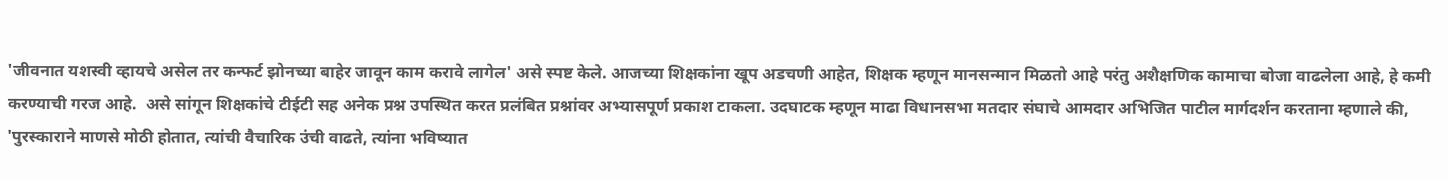'जीवनात यशस्वी व्हायचे असेल तर कन्फर्ट झोनच्या बाहेर जावून काम करावे लागेल' असे स्पष्ट केले. आजच्या शिक्षकांना खूप अडचणी आहेत, शिक्षक म्हणून मानसन्मान मिळतो आहे परंतु अशैक्षणिक कामाचा बोजा वाढलेला आहे, हे कमी करण्याची गरज आहे.  असे सांगून शिक्षकांचे टीईटी सह अनेक प्रश्न उपस्थित करत प्रलंबित प्रश्नांवर अभ्यासपूर्ण प्रकाश टाकला. उदघाटक म्हणून माढा विधानसभा मतदार संघाचे आमदार अभिजित पाटील मार्गदर्शन करताना म्हणाले की, 'पुरस्काराने माणसे मोठी होतात, त्यांची वैचारिक उंची वाढते, त्यांना भविष्यात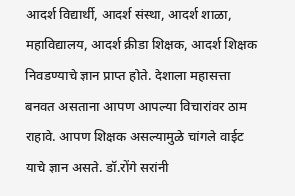आदर्श विद्यार्थी, आदर्श संस्था, आदर्श शाळा, महाविद्यालय, आदर्श क्रीडा शिक्षक, आदर्श शिक्षक निवडण्याचे ज्ञान प्राप्त होते. देशाला महासत्ता बनवत असताना आपण आपल्या विचारांवर ठाम राहावे. आपण शिक्षक असल्यामुळे चांगले वाईट याचे ज्ञान असते. डॉ.रोंगे सरांनी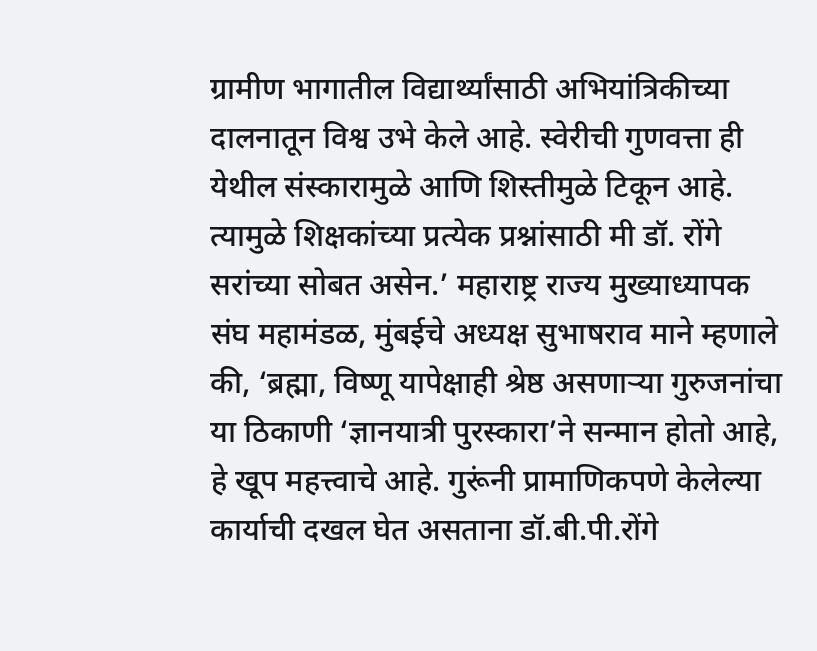ग्रामीण भागातील विद्यार्थ्यांसाठी अभियांत्रिकीच्या दालनातून विश्व उभे केले आहे. स्वेरीची गुणवत्ता ही येथील संस्कारामुळे आणि शिस्तीमुळे टिकून आहे. त्यामुळे शिक्षकांच्या प्रत्येक प्रश्नांसाठी मी डॉ. रोंगे सरांच्या सोबत असेन.’ महाराष्ट्र राज्य मुख्याध्यापक संघ महामंडळ, मुंबईचे अध्यक्ष सुभाषराव माने म्हणाले की, ‘ब्रह्मा, विष्णू यापेक्षाही श्रेष्ठ असणाऱ्या गुरुजनांचा या ठिकाणी ‘ज्ञानयात्री पुरस्कारा’ने सन्मान होतो आहे, हे खूप महत्त्वाचे आहे. गुरूंनी प्रामाणिकपणे केलेल्या कार्याची दखल घेत असताना डॉ.बी.पी.रोंगे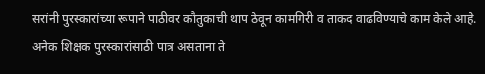सरांनी पुरस्कारांच्या रूपाने पाठीवर कौतुकाची थाप ठेवून कामगिरी व ताकद वाढविण्याचे काम केले आहे. अनेक शिक्षक पुरस्कारांसाठी पात्र असताना ते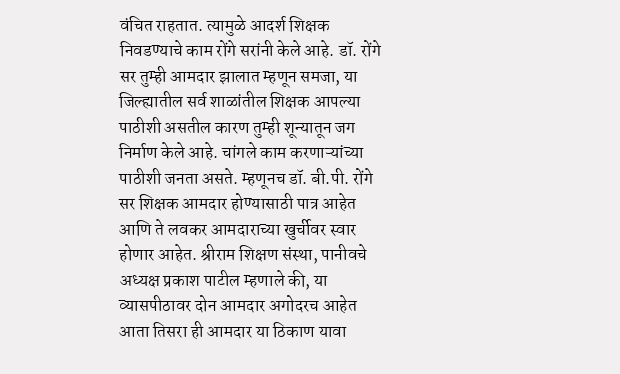वंचित राहतात. त्यामुळे आदर्श शिक्षक निवडण्याचे काम रोंगे सरांनी केले आहे. डॉ. रोंगे सर तुम्ही आमदार झालात म्हणून समजा, या जिल्ह्यातील सर्व शाळांतील शिक्षक आपल्या पाठीशी असतील कारण तुम्ही शून्यातून जग निर्माण केले आहे. चांगले काम करणाऱ्यांच्या पाठीशी जनता असते. म्हणूनच डॉ. बी.पी. रोंगे सर शिक्षक आमदार होण्यासाठी पात्र आहेत आणि ते लवकर आमदाराच्या खुर्चीवर स्वार होणार आहेत. श्रीराम शिक्षण संस्था, पानीवचे अध्यक्ष प्रकाश पाटील म्हणाले की, या व्यासपीठावर दोन आमदार अगोदरच आहेत आता तिसरा ही आमदार या ठिकाण यावा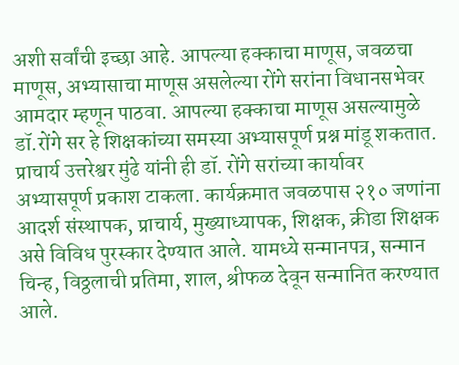अशी सर्वांची इच्छा आहे. आपल्या हक्काचा माणूस, जवळचा माणूस, अभ्यासाचा माणूस असलेल्या रोंगे सरांना विधानसभेवर आमदार म्हणून पाठवा. आपल्या हक्काचा माणूस असल्यामुळे डॉ.रोंगे सर हे शिक्षकांच्या समस्या अभ्यासपूर्ण प्रश्न मांडू शकतात. प्राचार्य उत्तरेश्वर मुंढे यांनी ही डॉ. रोंगे सरांच्या कार्यावर अभ्यासपूर्ण प्रकाश टाकला. कार्यक्रमात जवळपास २१० जणांना आदर्श संस्थापक, प्राचार्य, मुख्याध्यापक, शिक्षक, क्रीडा शिक्षक असे विविध पुरस्कार देण्यात आले. यामध्ये सन्मानपत्र, सन्मान चिन्ह, विठ्ठलाची प्रतिमा, शाल, श्रीफळ देवून सन्मानित करण्यात आले.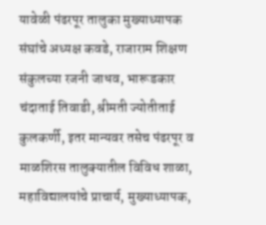यावेळी पंढरपूर तालुका मुख्याध्यापक संघांचे अध्यक्ष कवडे, राजाराम शिक्षण संकुलच्या रजनी जाधव, भारूडकार चंदाताई तिवाडी, श्रीमती ज्योतीताई कुलकर्णी, इतर मान्यवर तसेच पंढरपूर व माळशिरस तालुक्यातील विविध शाळा, महाविद्यालयांचे प्राचार्य, मुख्याध्यापक,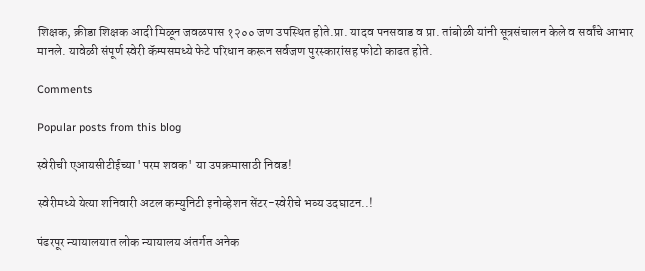शिक्षक, क्रीडा शिक्षक आदी मिळून जवळपास १२०० जण उपस्थित होते.प्रा. यादव पनसवाड व प्रा. तांबोळी यांनी सूत्रसंचालन केले व सर्वांचे आभार मानले. यावेळी संपूर्ण स्वेरी कॅम्पसमध्ये फेटे परिधान करून सर्वजण पुरस्कारांसह फोटो काढत होते.

Comments

Popular posts from this blog

स्वेरीची एआयसीटीईच्या 'परम शवक' या उपक्रमासाठी निवड!

स्वेरीमध्ये येत्या शनिवारी अटल कम्युनिटी इनोव्हेशन सेंटर-स्वेरीचे भव्य उदघाटन..!

पंढरपूर न्यायालयात लोक न्यायालय अंतर्गत अनेक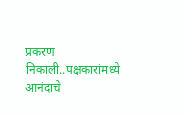प्रकरण निकाली..पक्षकारांमध्ये आनंदाचे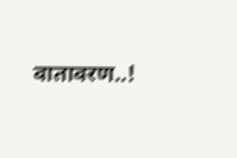वातावरण..!